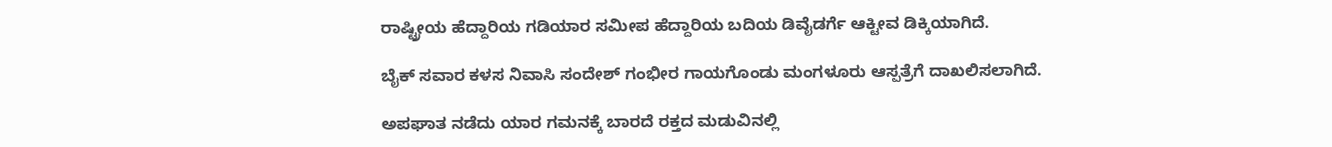ರಾಷ್ಟ್ರೀಯ ಹೆದ್ದಾರಿಯ ಗಡಿಯಾರ ಸಮೀಪ ಹೆದ್ದಾರಿಯ ಬದಿಯ ಡಿವೈಡರ್ಗೆ ಆಕ್ಟೀವ ಡಿಕ್ಕಿಯಾಗಿದೆ.

ಬೈಕ್ ಸವಾರ ಕಳಸ ನಿವಾಸಿ ಸಂದೇಶ್ ಗಂಭೀರ ಗಾಯಗೊಂಡು ಮಂಗಳೂರು ಆಸ್ಪತ್ರೆಗೆ ದಾಖಲಿಸಲಾಗಿದೆ.

ಅಪಘಾತ ನಡೆದು ಯಾರ ಗಮನಕ್ಕೆ ಬಾರದೆ ರಕ್ತದ ಮಡುವಿನಲ್ಲಿ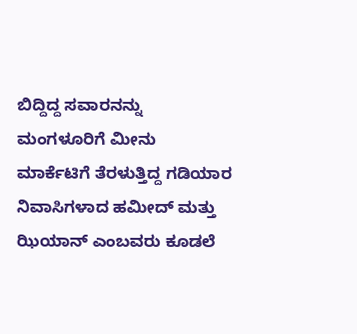ಬಿದ್ದಿದ್ದ ಸವಾರನನ್ನು ಮಂಗಳೂರಿಗೆ ಮೀನು ಮಾರ್ಕೆಟಿಗೆ ತೆರಳುತ್ತಿದ್ದ ಗಡಿಯಾರ ನಿವಾಸಿಗಳಾದ ಹಮೀದ್ ಮತ್ತು ಝಿಯಾನ್ ಎಂಬವರು ಕೂಡಲೆ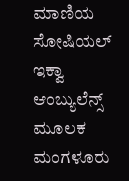ಮಾಣಿಯ ಸೋಷಿಯಲ್ ಇಕ್ವಾ ಆಂಬ್ಯುಲೆನ್ಸ್ ಮೂಲಕ ಮಂಗಳೂರು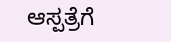ಆಸ್ಪತ್ರೆಗೆ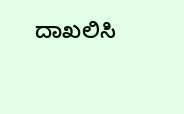ದಾಖಲಿಸಿ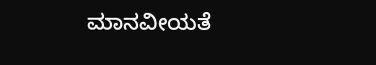ಮಾನವೀಯತೆ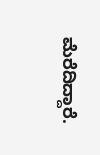ಮೆರೆದಿದ್ದಾರೆ.